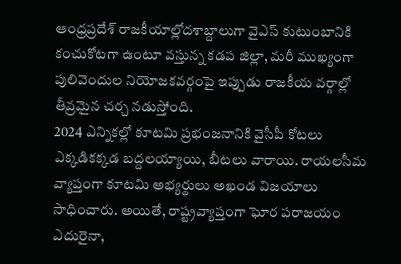ఆంధ్రప్రదేశ్ రాజకీయాల్లోదశాబ్దాలుగా వైఎస్ కుటుంబానికి కంచుకోటగా ఉంటూ వస్తున్న కడప జిల్లా, మరీ ముఖ్యంగా పులివెందుల నియోజకవర్గంపై ఇప్పుడు రాజకీయ వర్గాల్లో తీవ్రమైన చర్చ నడుస్తోంది.
2024 ఎన్నికల్లో కూటమి ప్రభంజనానికి వైసీపీ కోటలు ఎక్కడికక్కడ బద్దలయ్యాయి, బీటలు వారాయి. రాయలసీమ వ్యాప్తంగా కూటమి అభ్యర్థులు అఖండ విజయాలు సాధించారు. అయితే, రాష్ట్రవ్యాప్తంగా ఘోర పరాజయం ఎదురైనా,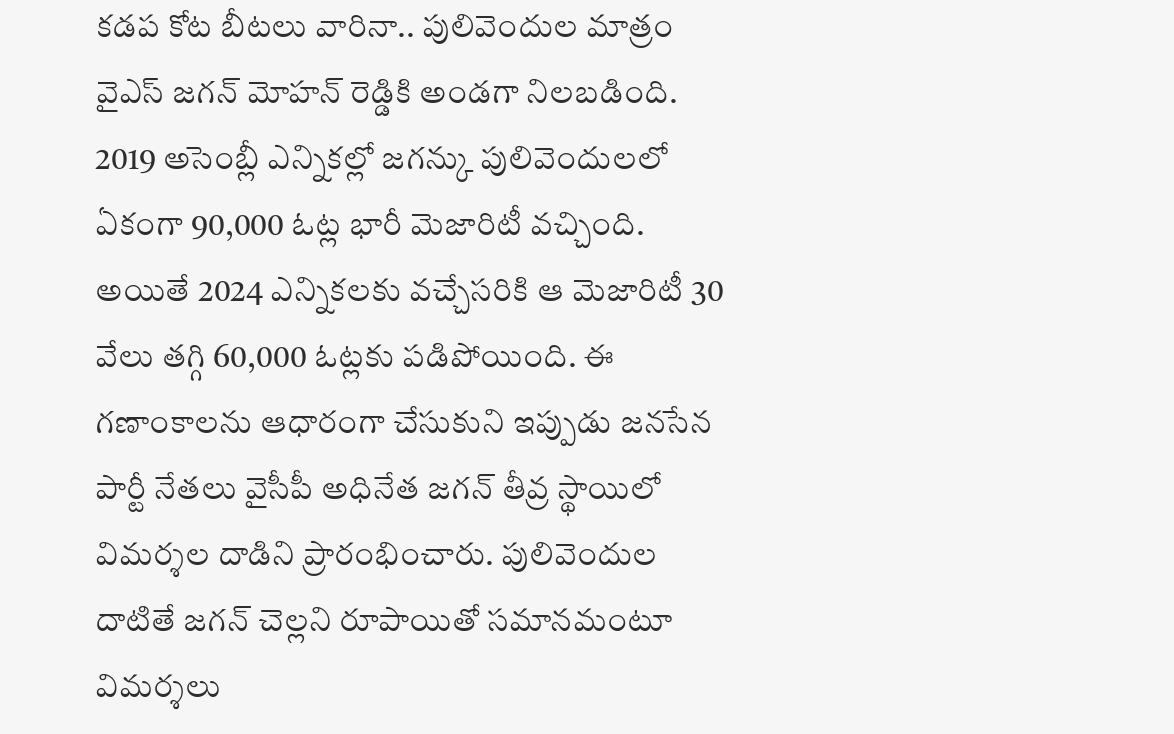కడప కోట బీటలు వారినా.. పులివెందుల మాత్రం వైఎస్ జగన్ మోహన్ రెడ్డికి అండగా నిలబడింది.
2019 అసెంబ్లీ ఎన్నికల్లో జగన్కు పులివెందులలో ఏకంగా 90,000 ఓట్ల భారీ మెజారిటీ వచ్చింది. అయితే 2024 ఎన్నికలకు వచ్చేసరికి ఆ మెజారిటీ 30 వేలు తగ్గి 60,000 ఓట్లకు పడిపోయింది. ఈ గణాంకాలను ఆధారంగా చేసుకుని ఇప్పుడు జనసేన పార్టీ నేతలు వైసీపీ అధినేత జగన్ తీవ్ర స్థాయిలో విమర్శల దాడిని ప్రారంభించారు. పులివెందుల దాటితే జగన్ చెల్లని రూపాయితో సమానమంటూ విమర్శలు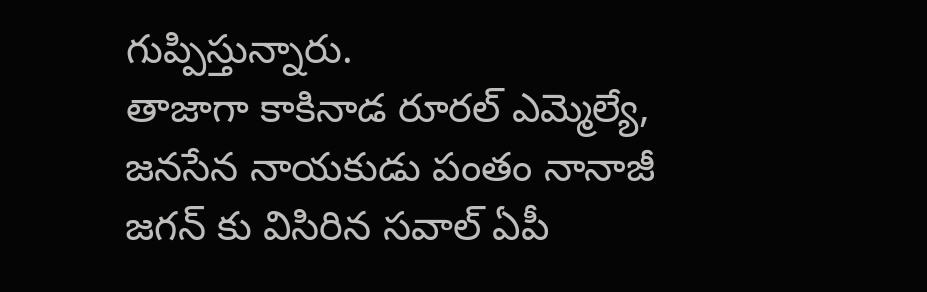గుప్పిస్తున్నారు.
తాజాగా కాకినాడ రూరల్ ఎమ్మెల్యే, జనసేన నాయకుడు పంతం నానాజీ జగన్ కు విసిరిన సవాల్ ఏపీ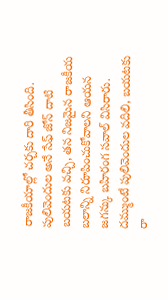రాజకీయాల్లో చర్చకు దారి తీసింది. పులివెందుల అనే సేఫ్ జోన్ దాటి బయటకు వచ్చి, తన నిజమైన రాజకీయ బలాన్ని నిరూపించుకోవాలని ఆయన జగన్కు బహిరంగ సవాల్ విసిరారు. దమ్ముంటే పులివెందుల వదిలి, బయటకు రా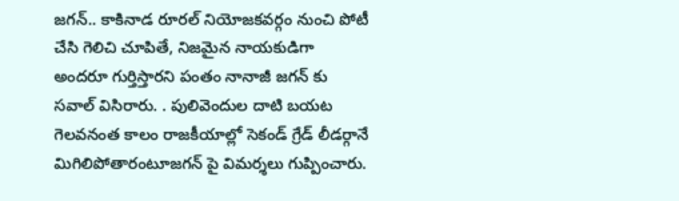జగన్.. కాకినాడ రూరల్ నియోజకవర్గం నుంచి పోటీ చేసి గెలిచి చూపితే, నిజమైన నాయకుడిగా అందరూ గుర్తిస్తారని పంతం నానాజీ జగన్ కు సవాల్ విసిరారు. . పులివెందుల దాటి బయట గెలవనంత కాలం రాజకీయాల్లో సెకండ్ గ్రేడ్ లీడర్గానే మిగిలిపోతారంటూజగన్ పై విమర్శలు గుప్పించారు.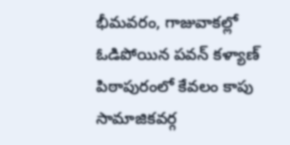భీమవరం, గాజువాకల్లో ఓడిపోయిన పవన్ కళ్యాణ్ పిఠాపురంలో కేవలం కాపు సామాజికవర్గ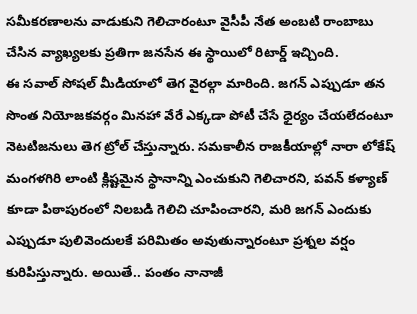సమీకరణాలను వాడుకుని గెలిచారంటూ వైసీపీ నేత అంబటి రాంబాబు చేసిన వ్యాఖ్యలకు ప్రతిగా జనసేన ఈ స్థాయిలో రిటార్డ్ ఇచ్చింది.
ఈ సవాల్ సోషల్ మీడియాలో తెగ వైరల్గా మారింది. జగన్ ఎప్పుడూ తన సొంత నియోజకవర్గం మినహా వేరే ఎక్కడా పోటీ చేసే ధైర్యం చేయలేదంటూ నెటటిజనులు తెగ ట్రోల్ చేస్తున్నారు. సమకాలీన రాజకీయాల్లో నారా లోకేష్ మంగళగిరి లాంటి క్లిష్టమైన స్థానాన్ని ఎంచుకుని గెలిచారని, పవన్ కళ్యాణ్ కూడా పిఠాపురంలో నిలబడి గెలిచి చూపించారని, మరి జగన్ ఎందుకు ఎప్పుడూ పులివెందులకే పరిమితం అవుతున్నారంటూ ప్రశ్నల వర్షం కురిపిస్తున్నారు. అయితే.. పంతం నానాజీ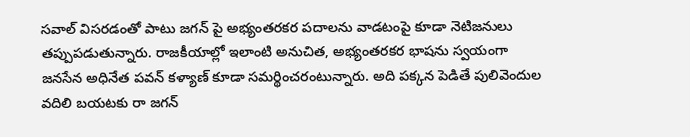సవాల్ విసరడంతో పాటు జగన్ పై అభ్యంతరకర పదాలను వాడటంపై కూడా నెటిజనులు తప్పుపడుతున్నారు. రాజకీయాల్లో ఇలాంటి అనుచిత, అభ్యంతరకర భాషను స్వయంగా జనసేన అధినేత పవన్ కళ్యాణ్ కూడా సమర్థించరంటున్నారు. అది పక్కన పెడితే పులివెందుల వదిలి బయటకు రా జగన్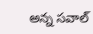అన్న సవాల్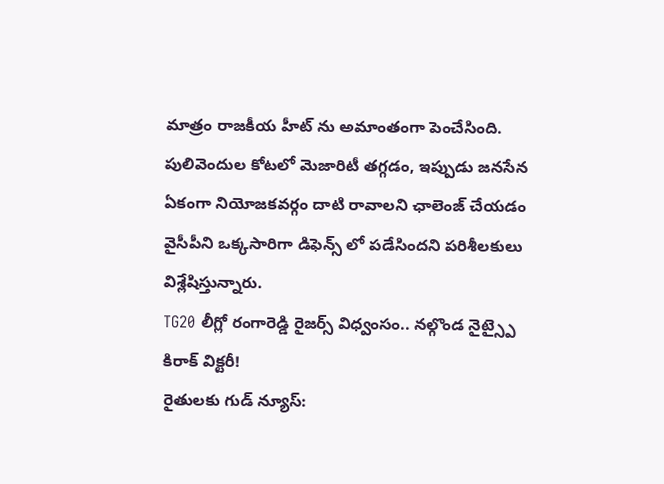మాత్రం రాజకీయ హీట్ ను అమాంతంగా పెంచేసింది. పులివెందుల కోటలో మెజారిటీ తగ్గడం, ఇప్పుడు జనసేన ఏకంగా నియోజకవర్గం దాటి రావాలని ఛాలెంజ్ చేయడం వైసీపీని ఒక్కసారిగా డిఫెన్స్ లో పడేసిందని పరిశీలకులు విశ్లేషిస్తున్నారు.
TG20 లీగ్లో రంగారెడ్డి రైజర్స్ విధ్వంసం.. నల్గొండ నైట్స్పై కిరాక్ విక్టరీ!
రైతులకు గుడ్ న్యూస్: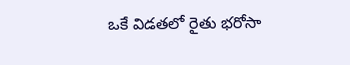ఒకే విడతలో రైతు భరోసా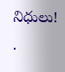నిధులు!
.